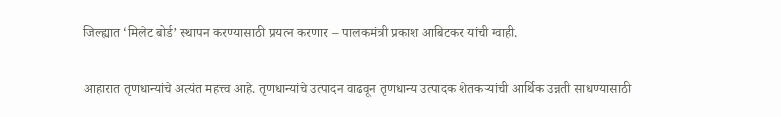जिल्ह्यात ‘मिलेट बोर्ड’ स्थापन करण्यासाठी प्रयत्न करणार – पालकमंत्री प्रकाश आबिटकर यांची ग्वाही.

आहारात तृणधान्यांचे अत्यंत महत्त्व आहे. तृणधान्यांचे उत्पादन वाढवून तृणधान्य उत्पादक शेतकऱ्यांची आर्थिक उन्नती साधण्यासाठी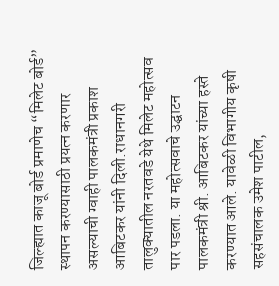जिल्ह्यात काजू बोर्ड प्रमाणेच “मिलेट बोर्ड” स्थापन करण्यासाठी प्रयत्न करणार असल्याची ग्वाही पालकमंत्री प्रकाश आबिटकर यांनी दिली.राधानगरी तालुक्यातील नरतवडे येथे मिलेट महोत्सव पार पडला. या महोत्सवाचे उद्घाटन पालकमंत्री श्री. आबिटकर यांच्या हस्ते करण्यात आले. यावेळी विभागीय कृषी सहसंचालक उमेश पाटील,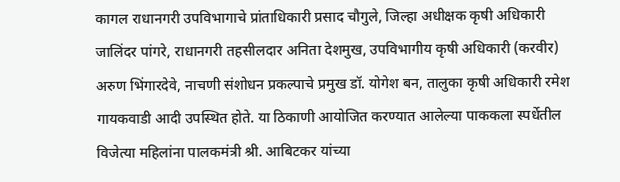कागल राधानगरी उपविभागाचे प्रांताधिकारी प्रसाद चौगुले, जिल्हा अधीक्षक कृषी अधिकारी जालिंदर पांगरे, राधानगरी तहसीलदार अनिता देशमुख, उपविभागीय कृषी अधिकारी (करवीर) अरुण भिंगारदेवे, नाचणी संशोधन प्रकल्पाचे प्रमुख डॉ. योगेश बन, तालुका कृषी अधिकारी रमेश गायकवाडी आदी उपस्थित होते. या ठिकाणी आयोजित करण्यात आलेल्या पाककला स्पर्धेतील विजेत्या महिलांना पालकमंत्री श्री. आबिटकर यांच्या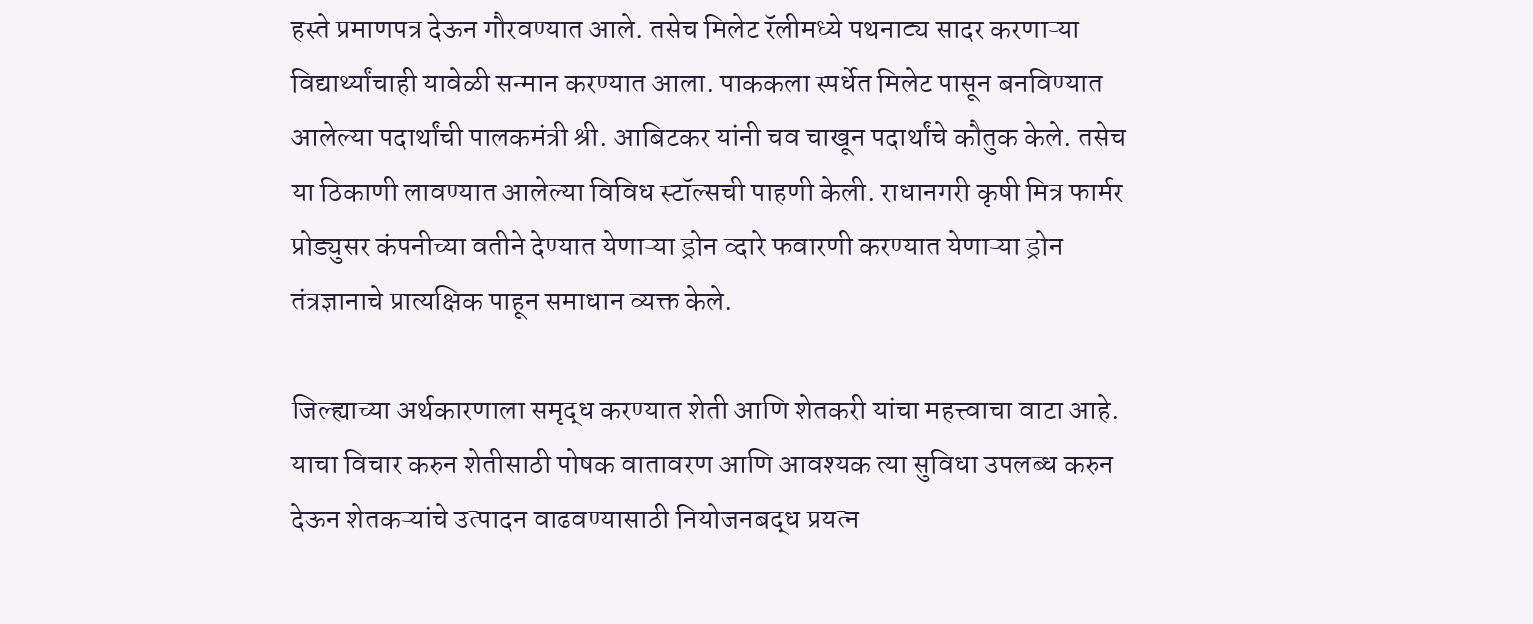हस्ते प्रमाणपत्र देऊन गौरवण्यात आले. तसेच मिलेट रॅलीमध्ये पथनाट्य सादर करणाऱ्या विद्यार्थ्यांचाही यावेळी सन्मान करण्यात आला. पाककला स्पर्धेत मिलेट पासून बनविण्यात आलेल्या पदार्थांची पालकमंत्री श्री. आबिटकर यांनी चव चाखून पदार्थांचे कौतुक केले. तसेच या ठिकाणी लावण्यात आलेल्या विविध स्टॉल्सची पाहणी केली. राधानगरी कृषी मित्र फार्मर प्रोड्युसर कंपनीच्या वतीने देण्यात येणाऱ्या ड्रोन व्दारे फवारणी करण्यात येणाऱ्या ड्रोन तंत्रज्ञानाचे प्रात्यक्षिक पाहून समाधान व्यक्त केले.

जिल्ह्याच्या अर्थकारणाला समृद्ध करण्यात शेती आणि शेतकरी यांचा महत्त्वाचा वाटा आहे. याचा विचार करुन शेतीसाठी पोषक वातावरण आणि आवश्यक त्या सुविधा उपलब्ध करुन देऊन शेतकऱ्यांचे उत्पादन वाढवण्यासाठी नियोजनबद्ध प्रयत्न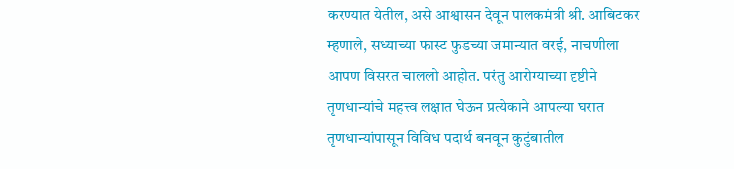करण्यात येतील, असे आश्वासन देवून पालकमंत्री श्री. आबिटकर म्हणाले, सध्याच्या फास्ट फुडच्या जमान्यात वरई, नाचणीला आपण विसरत चाललो आहोत. परंतु आरोग्याच्या दृष्टीने तृणधान्यांचे महत्त्व लक्षात घेऊन प्रत्येकाने आपल्या घरात तृणधान्यांपासून विविध पदार्थ बनवून कुटुंबातील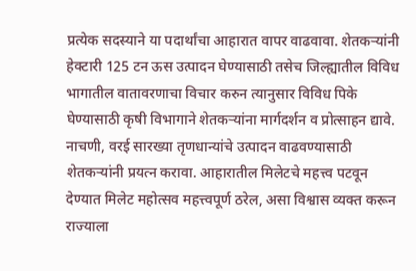प्रत्येक सदस्याने या पदार्थांचा आहारात वापर वाढवावा. शेतकऱ्यांनी हेक्टारी 125 टन ऊस उत्पादन घेण्यासाठी तसेच जिल्ह्यातील विविध भागातील वातावरणाचा विचार करुन त्यानुसार विविध पिके घेण्यासाठी कृषी विभागाने शेतकऱ्यांना मार्गदर्शन व प्रोत्साहन द्यावे. नाचणी, वरई सारख्या तृणधान्यांचे उत्पादन वाढवण्यासाठी शेतकऱ्यांनी प्रयत्न करावा. आहारातील मिलेटचे महत्त्व पटवून देण्यात मिलेट महोत्सव महत्त्वपूर्ण ठरेल, असा विश्वास व्यक्त करून राज्याला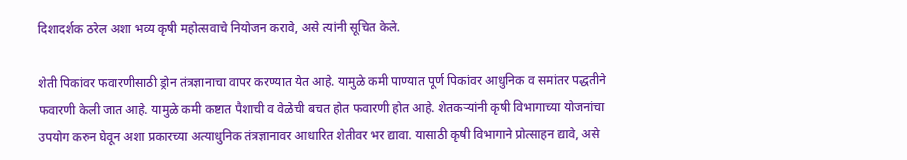दिशादर्शक ठरेल अशा भव्य कृषी महोत्सवाचे नियोजन करावे, असे त्यांनी सूचित केले.

शेती पिकांवर फवारणीसाठी ड्रोन तंत्रज्ञानाचा वापर करण्यात येत आहे. यामुळे कमी पाण्यात पूर्ण पिकांवर आधुनिक व समांतर पद्धतीने फवारणी केली जात आहे. यामुळे कमी कष्टात पैशाची व वेळेची बचत होत फवारणी होत आहे. शेतकऱ्यांनी कृषी विभागाच्या योजनांचा उपयोग करुन घेवून अशा प्रकारच्या अत्याधुनिक तंत्रज्ञानावर आधारित शेतीवर भर द्यावा. यासाठी कृषी विभागाने प्रोत्साहन द्यावे, असे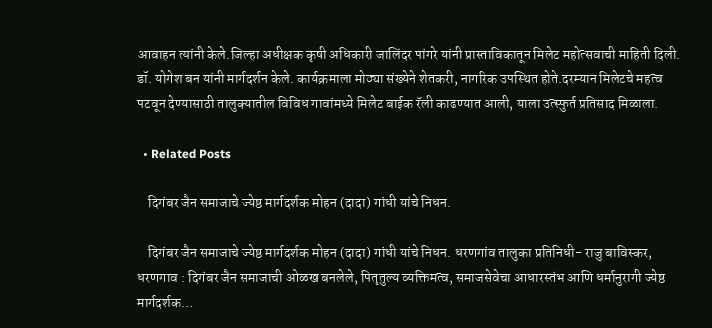आवाहन त्यांनी केले.जिल्हा अधीक्षक कृषी अधिकारी जालिंदर पांगरे यांनी प्रास्ताविकातून मिलेट महोत्सवाची माहिती दिली. डॉ. योगेश बन यांनी मार्गदर्शन केले. कार्यक्रमाला मोठ्या संख्येने शेतकरी, नागरिक उपस्थित होते.दरम्यान मिलेटचे महत्व पटवून देण्यासाठी तालुक्यातील विविध गावांमध्ये मिलेट बाईक रॅली काढण्यात आली, याला उत्स्फुर्त प्रतिसाद मिळाला.

  • Related Posts

    दिगंबर जैन समाजाचे ज्येष्ठ मार्गदर्शक मोहन (दादा) गांधी यांचे निधन.

    दिगंबर जैन समाजाचे ज्येष्ठ मार्गदर्शक मोहन (दादा) गांधी यांचे निधन. धरणगांव तालुका प्रतिनिधी- राजु बाविस्कर, धरणगाव : दिगंबर जैन समाजाची ओळख बनलेले, पितृतुल्य व्यक्तिमत्व, समाजसेवेचा आधारस्तंभ आणि धर्मानुरागी ज्येष्ठ मार्गदर्शक…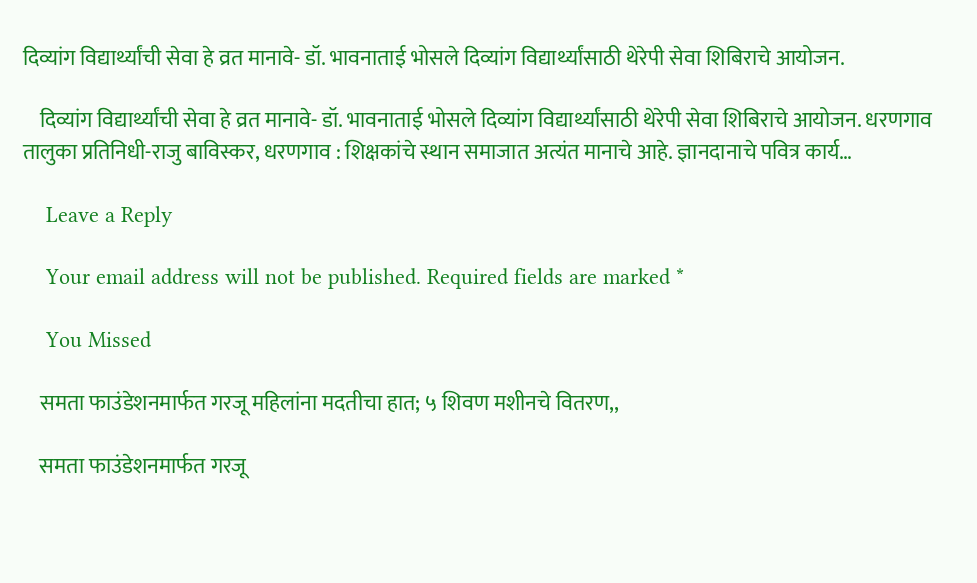दिव्यांग विद्यार्थ्यांची सेवा हे व्रत मानावे- डॉ. भावनाताई भोसले दिव्यांग विद्यार्थ्यांसाठी थेरेपी सेवा शिबिराचे आयोजन.

    दिव्यांग विद्यार्थ्यांची सेवा हे व्रत मानावे- डॉ. भावनाताई भोसले दिव्यांग विद्यार्थ्यांसाठी थेरेपी सेवा शिबिराचे आयोजन. धरणगाव तालुका प्रतिनिधी-राजु बाविस्कर, धरणगाव : शिक्षकांचे स्थान समाजात अत्यंत मानाचे आहे. ज्ञानदानाचे पवित्र कार्य…

    Leave a Reply

    Your email address will not be published. Required fields are marked *

    You Missed

    समता फाउंडेशनमार्फत गरजू महिलांना मदतीचा हात; ५ शिवण मशीनचे वितरण,,

    समता फाउंडेशनमार्फत गरजू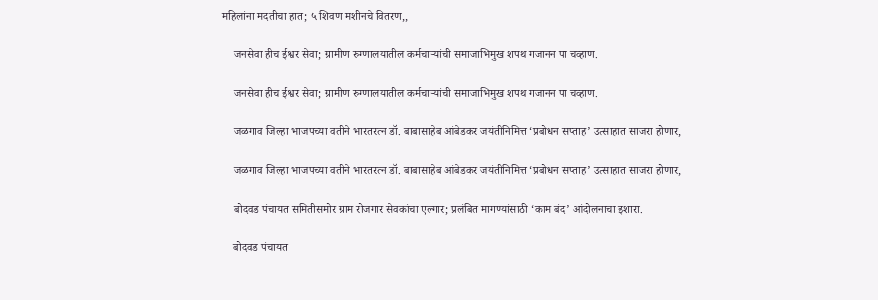महिलांना मदतीचा हात; ५ शिवण मशीनचे वितरण,,

    जनसेवा हीच ईश्वर सेवा; ग्रामीण रुग्णालयातील कर्मचाऱ्यांची समाजाभिमुख शपथ गजानन पा चव्हाण.

    जनसेवा हीच ईश्वर सेवा; ग्रामीण रुग्णालयातील कर्मचाऱ्यांची समाजाभिमुख शपथ गजानन पा चव्हाण.

    जळगाव जिल्हा भाजपच्या वतीने भारतरत्न डॉ. बाबासाहेब आंबेडकर जयंतीनिमित्त ‘प्रबोधन सप्ताह’ उत्साहात साजरा होणार,

    जळगाव जिल्हा भाजपच्या वतीने भारतरत्न डॉ. बाबासाहेब आंबेडकर जयंतीनिमित्त ‘प्रबोधन सप्ताह’ उत्साहात साजरा होणार,

    बोदवड पंचायत समितीसमोर ग्राम रोजगार सेवकांचा एल्गार; प्रलंबित मागण्यांसाठी ‘काम बंद’ आंदोलनाचा इशारा.

    बोदवड पंचायत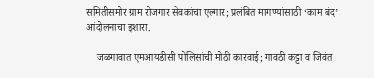समितीसमोर ग्राम रोजगार सेवकांचा एल्गार; प्रलंबित मागण्यांसाठी ‘काम बंद’ आंदोलनाचा इशारा.

    जळगावात एमआयडीसी पोलिसांची मोठी कारवाई; गावठी कट्टा व जिवंत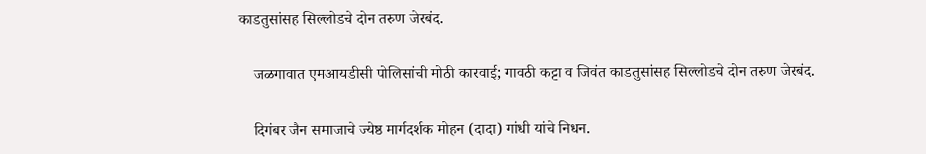काडतुसांसह सिल्लोडचे दोन तरुण जेरबंद.

    जळगावात एमआयडीसी पोलिसांची मोठी कारवाई; गावठी कट्टा व जिवंत काडतुसांसह सिल्लोडचे दोन तरुण जेरबंद.

    दिगंबर जैन समाजाचे ज्येष्ठ मार्गदर्शक मोहन (दादा) गांधी यांचे निधन.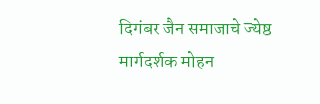दिगंबर जैन समाजाचे ज्येष्ठ मार्गदर्शक मोहन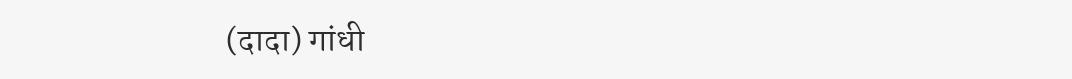(दादा) गांधी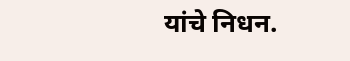यांचे निधन.